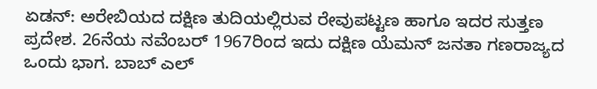ಏಡನ್: ಅರೇಬಿಯದ ದಕ್ಷಿಣ ತುದಿಯಲ್ಲಿರುವ ರೇವುಪಟ್ಟಣ ಹಾಗೂ ಇದರ ಸುತ್ತಣ ಪ್ರದೇಶ. 26ನೆಯ ನವೆಂಬರ್ 1967ರಿಂದ ಇದು ದಕ್ಷಿಣ ಯೆಮನ್ ಜನತಾ ಗಣರಾಜ್ಯದ ಒಂದು ಭಾಗ. ಬಾಬ್ ಎಲ್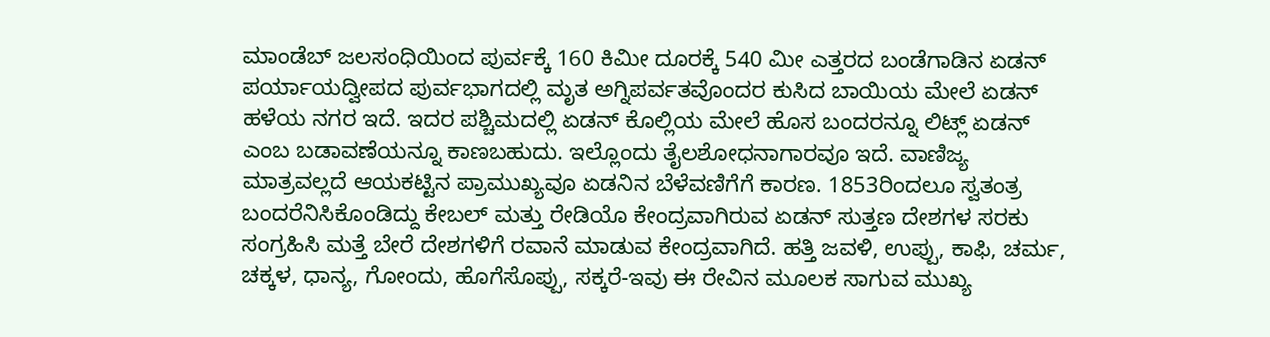ಮಾಂಡೆಬ್ ಜಲಸಂಧಿಯಿಂದ ಪುರ್ವಕ್ಕೆ 160 ಕಿಮೀ ದೂರಕ್ಕೆ 540 ಮೀ ಎತ್ತರದ ಬಂಡೆಗಾಡಿನ ಏಡನ್ ಪರ್ಯಾಯದ್ವೀಪದ ಪುರ್ವಭಾಗದಲ್ಲಿ ಮೃತ ಅಗ್ನಿಪರ್ವತವೊಂದರ ಕುಸಿದ ಬಾಯಿಯ ಮೇಲೆ ಏಡನ್ ಹಳೆಯ ನಗರ ಇದೆ. ಇದರ ಪಶ್ಚಿಮದಲ್ಲಿ ಏಡನ್ ಕೊಲ್ಲಿಯ ಮೇಲೆ ಹೊಸ ಬಂದರನ್ನೂ ಲಿಟ್ಲ್‌ ಏಡನ್ ಎಂಬ ಬಡಾವಣೆಯನ್ನೂ ಕಾಣಬಹುದು. ಇಲ್ಲೊಂದು ತೈಲಶೋಧನಾಗಾರವೂ ಇದೆ. ವಾಣಿಜ್ಯ ಮಾತ್ರವಲ್ಲದೆ ಆಯಕಟ್ಟಿನ ಪ್ರಾಮುಖ್ಯವೂ ಏಡನಿನ ಬೆಳೆವಣಿಗೆಗೆ ಕಾರಣ. 1853ರಿಂದಲೂ ಸ್ವತಂತ್ರ ಬಂದರೆನಿಸಿಕೊಂಡಿದ್ದು ಕೇಬಲ್ ಮತ್ತು ರೇಡಿಯೊ ಕೇಂದ್ರವಾಗಿರುವ ಏಡನ್ ಸುತ್ತಣ ದೇಶಗಳ ಸರಕು ಸಂಗ್ರಹಿಸಿ ಮತ್ತೆ ಬೇರೆ ದೇಶಗಳಿಗೆ ರವಾನೆ ಮಾಡುವ ಕೇಂದ್ರವಾಗಿದೆ. ಹತ್ತಿ ಜವಳಿ, ಉಪ್ಪು, ಕಾಫಿ, ಚರ್ಮ, ಚಕ್ಕಳ, ಧಾನ್ಯ, ಗೋಂದು, ಹೊಗೆಸೊಪ್ಪು, ಸಕ್ಕರೆ-ಇವು ಈ ರೇವಿನ ಮೂಲಕ ಸಾಗುವ ಮುಖ್ಯ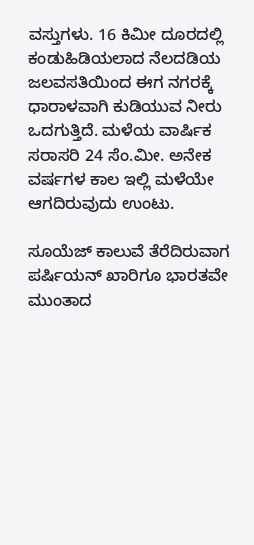ವಸ್ತುಗಳು. 16 ಕಿಮೀ ದೂರದಲ್ಲಿ ಕಂಡುಹಿಡಿಯಲಾದ ನೆಲದಡಿಯ ಜಲವಸತಿಯಿಂದ ಈಗ ನಗರಕ್ಕೆ ಧಾರಾಳವಾಗಿ ಕುಡಿಯುವ ನೀರು ಒದಗುತ್ತಿದೆ. ಮಳೆಯ ವಾರ್ಷಿಕ ಸರಾಸರಿ 24 ಸೆಂ.ಮೀ. ಅನೇಕ ವರ್ಷಗಳ ಕಾಲ ಇಲ್ಲಿ ಮಳೆಯೇ ಆಗದಿರುವುದು ಉಂಟು.

ಸೂಯೆಜ್ ಕಾಲುವೆ ತೆರೆದಿರುವಾಗ ಪರ್ಷಿಯನ್ ಖಾರಿಗೂ ಭಾರತವೇ ಮುಂತಾದ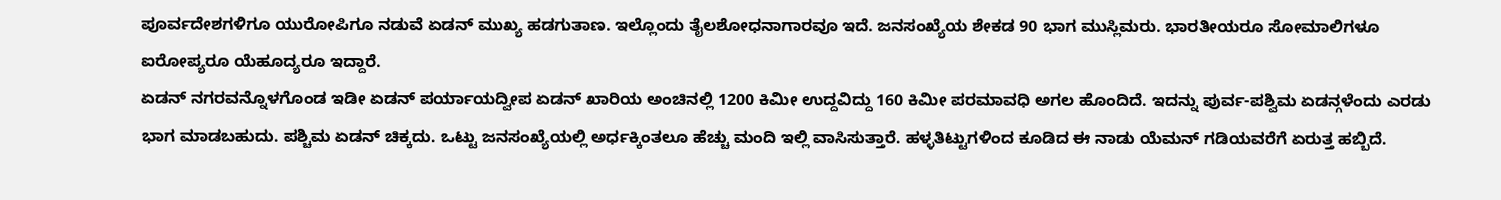ಪೂರ್ವದೇಶಗಳಿಗೂ ಯುರೋಪಿಗೂ ನಡುವೆ ಏಡನ್ ಮುಖ್ಯ ಹಡಗುತಾಣ. ಇಲ್ಲೊಂದು ತೈಲಶೋಧನಾಗಾರವೂ ಇದೆ. ಜನಸಂಖ್ಯೆಯ ಶೇಕಡ 90 ಭಾಗ ಮುಸ್ಲಿಮರು. ಭಾರತೀಯರೂ ಸೋಮಾಲಿಗಳೂ ಐರೋಪ್ಯರೂ ಯೆಹೂದ್ಯರೂ ಇದ್ದಾರೆ.
ಏಡನ್ ನಗರವನ್ನೊಳಗೊಂಡ ಇಡೀ ಏಡನ್ ಪರ್ಯಾಯದ್ವೀಪ ಏಡನ್ ಖಾರಿಯ ಅಂಚಿನಲ್ಲಿ 1200 ಕಿಮೀ ಉದ್ದವಿದ್ದು 160 ಕಿಮೀ ಪರಮಾವಧಿ ಅಗಲ ಹೊಂದಿದೆ. ಇದನ್ನು ಪುರ್ವ-ಪಶ್ವಿಮ ಏಡನ್ಗಳೆಂದು ಎರಡು ಭಾಗ ಮಾಡಬಹುದು. ಪಶ್ಚಿಮ ಏಡನ್ ಚಿಕ್ಕದು. ಒಟ್ಟು ಜನಸಂಖ್ಯೆಯಲ್ಲಿ ಅರ್ಧಕ್ಕಿಂತಲೂ ಹೆಚ್ಚು ಮಂದಿ ಇಲ್ಲಿ ವಾಸಿಸುತ್ತಾರೆ. ಹಳ್ಳತಿಟ್ಟುಗಳಿಂದ ಕೂಡಿದ ಈ ನಾಡು ಯೆಮನ್ ಗಡಿಯವರೆಗೆ ಏರುತ್ತ ಹಬ್ಬಿದೆ.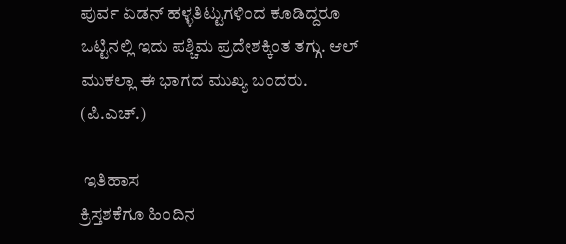ಪುರ್ವ ಏಡನ್ ಹಳ್ಳತಿಟ್ಟುಗಳಿಂದ ಕೂಡಿದ್ದರೂ ಒಟ್ಟಿನಲ್ಲಿ ಇದು ಪಶ್ಚಿಮ ಪ್ರದೇಶಕ್ಕಿಂತ ತಗ್ಗು. ಆಲ್ ಮುಕಲ್ಲಾ ಈ ಭಾಗದ ಮುಖ್ಯ ಬಂದರು. (ಪಿ.ಎಚ್.)

 ಇತಿಹಾಸ
ಕ್ರಿಸ್ತಶಕೆಗೂ ಹಿಂದಿನ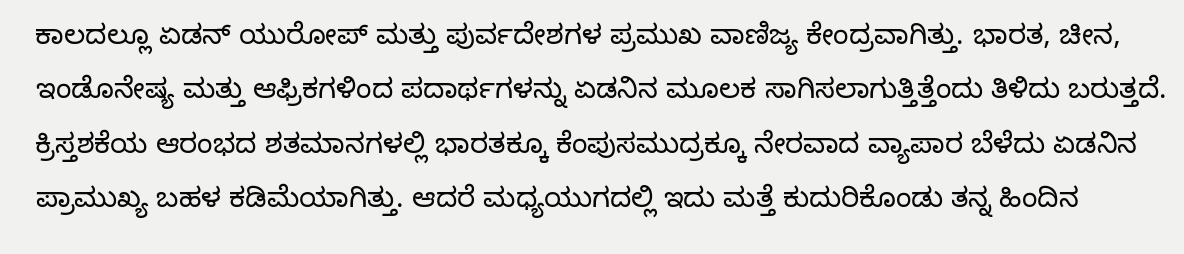ಕಾಲದಲ್ಲೂ ಏಡನ್ ಯುರೋಪ್ ಮತ್ತು ಪುರ್ವದೇಶಗಳ ಪ್ರಮುಖ ವಾಣಿಜ್ಯ ಕೇಂದ್ರವಾಗಿತ್ತು. ಭಾರತ, ಚೀನ, ಇಂಡೊನೇಷ್ಯ ಮತ್ತು ಆಫ್ರಿಕಗಳಿಂದ ಪದಾರ್ಥಗಳನ್ನು ಏಡನಿನ ಮೂಲಕ ಸಾಗಿಸಲಾಗುತ್ತಿತ್ತೆಂದು ತಿಳಿದು ಬರುತ್ತದೆ. ಕ್ರಿಸ್ತಶಕೆಯ ಆರಂಭದ ಶತಮಾನಗಳಲ್ಲಿ ಭಾರತಕ್ಕೂ ಕೆಂಪುಸಮುದ್ರಕ್ಕೂ ನೇರವಾದ ವ್ಯಾಪಾರ ಬೆಳೆದು ಏಡನಿನ ಪ್ರಾಮುಖ್ಯ ಬಹಳ ಕಡಿಮೆಯಾಗಿತ್ತು. ಆದರೆ ಮಧ್ಯಯುಗದಲ್ಲಿ ಇದು ಮತ್ತೆ ಕುದುರಿಕೊಂಡು ತನ್ನ ಹಿಂದಿನ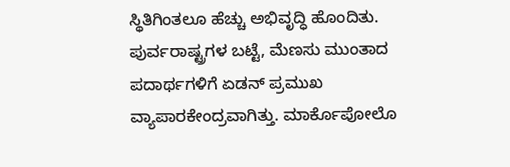ಸ್ಥಿತಿಗಿಂತಲೂ ಹೆಚ್ಚು ಅಭಿವೃದ್ಧಿ ಹೊಂದಿತು.
ಪುರ್ವರಾಷ್ಟ್ರಗಳ ಬಟ್ಟೆ, ಮೆಣಸು ಮುಂತಾದ ಪದಾರ್ಥಗಳಿಗೆ ಏಡನ್ ಪ್ರಮುಖ ವ್ಯಾಪಾರಕೇಂದ್ರವಾಗಿತ್ತು. ಮಾರ್ಕೊಪೋಲೊ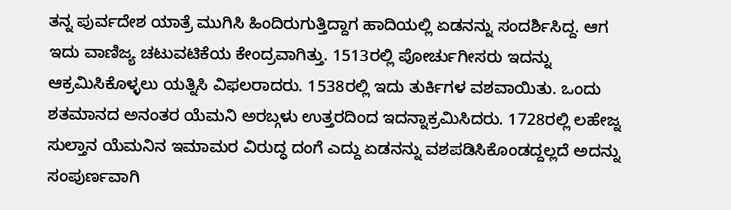ತನ್ನ ಪುರ್ವದೇಶ ಯಾತ್ರೆ ಮುಗಿಸಿ ಹಿಂದಿರುಗುತ್ತಿದ್ದಾಗ ಹಾದಿಯಲ್ಲಿ ಏಡನನ್ನು ಸಂದರ್ಶಿಸಿದ್ದ. ಆಗ ಇದು ವಾಣಿಜ್ಯ ಚಟುವಟಿಕೆಯ ಕೇಂದ್ರವಾಗಿತ್ತು. 1513ರಲ್ಲಿ ಪೋರ್ಚುಗೀಸರು ಇದನ್ನು ಆಕ್ರಮಿಸಿಕೊಳ್ಳಲು ಯತ್ನಿಸಿ ವಿಫಲರಾದರು. 1538ರಲ್ಲಿ ಇದು ತುರ್ಕಿಗಳ ವಶವಾಯಿತು. ಒಂದು ಶತಮಾನದ ಅನಂತರ ಯೆಮನಿ ಅರಬ್ಗಳು ಉತ್ತರದಿಂದ ಇದನ್ನಾಕ್ರಮಿಸಿದರು. 1728ರಲ್ಲಿ ಲಹೇಜ್ನ ಸುಲ್ತಾನ ಯೆಮನಿನ ಇಮಾಮರ ವಿರುದ್ಧ ದಂಗೆ ಎದ್ದು ಏಡನನ್ನು ವಶಪಡಿಸಿಕೊಂಡದ್ದಲ್ಲದೆ ಅದನ್ನು ಸಂಪುರ್ಣವಾಗಿ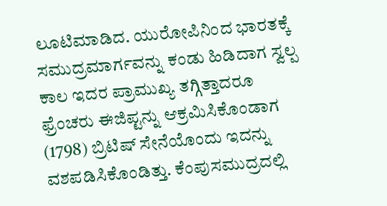ಲೂಟಿಮಾಡಿದ. ಯುರೋಪಿನಿಂದ ಭಾರತಕ್ಕೆ ಸಮುದ್ರಮಾರ್ಗವನ್ನು ಕಂಡು ಹಿಡಿದಾಗ ಸ್ವಲ್ಪ ಕಾಲ ಇದರ ಪ್ರಾಮುಖ್ಯ ತಗ್ಗಿತ್ತಾದರೂ ಫ್ರೆಂಚರು ಈಜಿಪ್ಟನ್ನು ಆಕ್ರಮಿಸಿಕೊಂಡಾಗ (1798) ಬ್ರಿಟಿಷ್ ಸೇನೆಯೊಂದು ಇದನ್ನು ವಶಪಡಿಸಿಕೊಂಡಿತ್ತು. ಕೆಂಪುಸಮುದ್ರದಲ್ಲಿ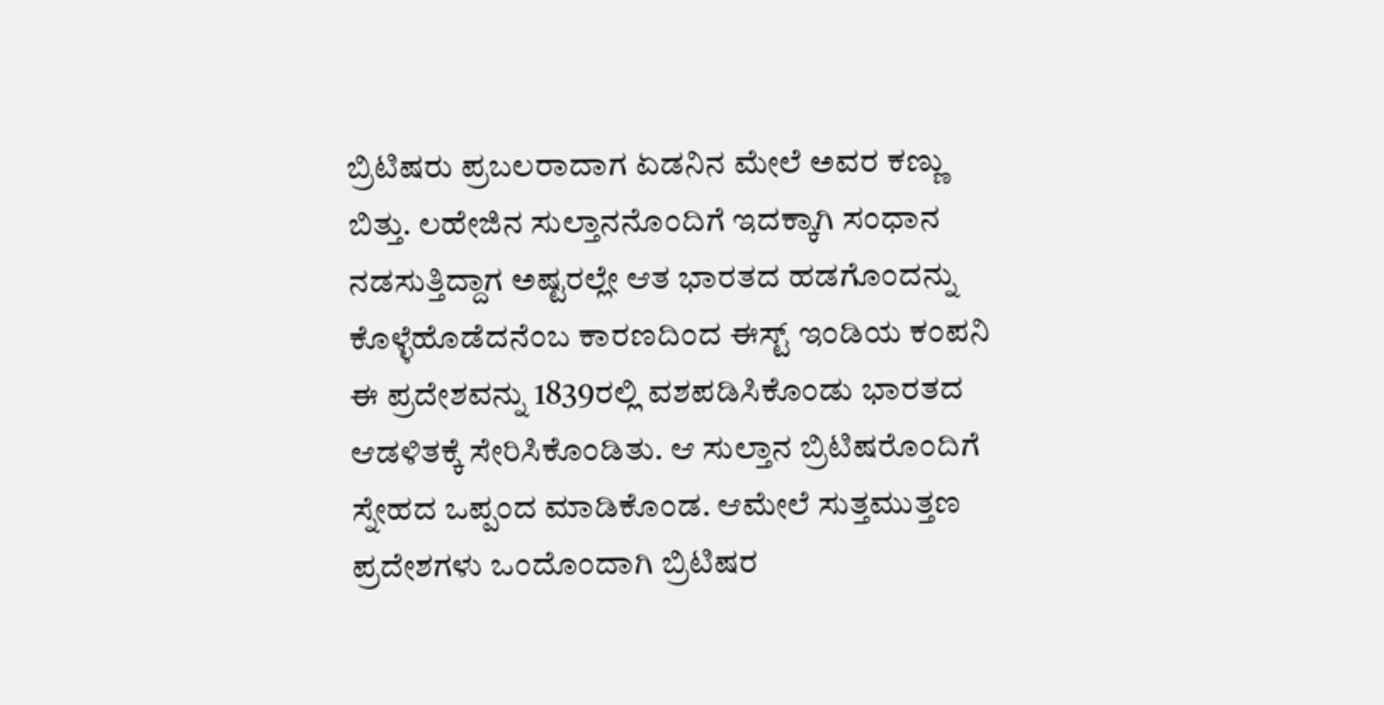ಬ್ರಿಟಿಷರು ಪ್ರಬಲರಾದಾಗ ಏಡನಿನ ಮೇಲೆ ಅವರ ಕಣ್ಣು ಬಿತ್ತು. ಲಹೇಜಿನ ಸುಲ್ತಾನನೊಂದಿಗೆ ಇದಕ್ಕಾಗಿ ಸಂಧಾನ ನಡಸುತ್ತಿದ್ದಾಗ ಅಷ್ಟರಲ್ಲೇ ಆತ ಭಾರತದ ಹಡಗೊಂದನ್ನು ಕೊಳ್ಳೆಹೊಡೆದನೆಂಬ ಕಾರಣದಿಂದ ಈಸ್ಟ್‌ ಇಂಡಿಯ ಕಂಪನಿ ಈ ಪ್ರದೇಶವನ್ನು 1839ರಲ್ಲಿ ವಶಪಡಿಸಿಕೊಂಡು ಭಾರತದ ಆಡಳಿತಕ್ಕೆ ಸೇರಿಸಿಕೊಂಡಿತು. ಆ ಸುಲ್ತಾನ ಬ್ರಿಟಿಷರೊಂದಿಗೆ ಸ್ನೇಹದ ಒಪ್ಪಂದ ಮಾಡಿಕೊಂಡ. ಆಮೇಲೆ ಸುತ್ತಮುತ್ತಣ ಪ್ರದೇಶಗಳು ಒಂದೊಂದಾಗಿ ಬ್ರಿಟಿಷರ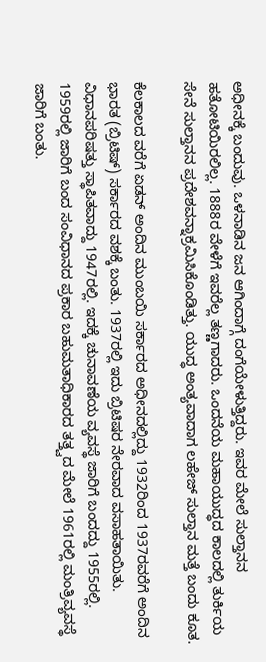ಅಧೀನಕ್ಕೆ ಬಂದುವು. ಒಳನಾಡಿನ ಜನ ಆಗಿಂದಾಗ್ಗೆ ದಂಗೆಯೇಳುತ್ತಿದ್ದರು. ಇವರ ಮೇಲೆ ಸುಲ್ತಾನನ ಹತೋಟಿಯಿರಲಿಲ್ಲ. 1888ರ ವೇಳೆಗೆ ಇವರೆಲ್ಲ ತಣ್ಣಗಾದರು. ಒಂದನೆಯ ಮಹಾಯುದ್ಧದ ಕಾಲದಲ್ಲಿ ತುರ್ಕಿಯ ಸೇನೆ ಸುಲ್ತಾನನ ಪ್ರದೇಶವನ್ನಾಕ್ರಮಿಸಿಕೊಂಡಿತ್ತು. ಯುದ್ಧ ಅಂತ್ಯವಾದಾಗ ಲಹೇಜ್ ಸುಲ್ತಾನ ಮತ್ತೆ ಬಂದು ಕೂತ.

ಕೆಲಕಾಲದ ವರೆಗೆ ಏಡನ್ ಅಂದಿನ ಮುಂಬಯಿ ಸರ್ಕಾರದ ಅಧೀನದಲ್ಲಿದ್ದು 1932ರಿಂದ 1937ರವರೆಗೆ ಅಂದಿನ ಭಾರತ (ಬ್ರಿಟಿಷ್) ಸರ್ಕಾರದ ವಶಕ್ಕೆ ಬಂತು. 1937ರಲ್ಲಿ ಇದು ಬ್ರಿಟಿಷರ ನೇರವಾದ ವಸಾಹತಾಯಿತು. ವಿಧಾನಪರಿಷತ್ತು ಸ್ಥಾಪಿತವಾದ್ದು 1947ರಲ್ಲಿ. ಇದಕ್ಕೆ ಚುನಾವಣೆಯ ವ್ಯವಸ್ಥೆ ಜಾರಿಗೆ ಬಂದದ್ದು 1955ರಲ್ಲಿ. 1959ರಲ್ಲಿ ಜಾರಿಗೆ ಬಂದ ಸಂವಿಧಾನದ ಪ್ರಕಾರ ಬಹುಮತಾಧಿಕಾರದ ತತ್ತ್ವದ ಮೇಲೆ 1961ರಲ್ಲಿ ಮಂತ್ರಿವ್ಯವಸ್ಥೆ ಜಾರಿಗೆ ಬಂತು.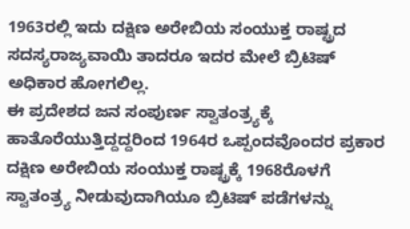1963ರಲ್ಲಿ ಇದು ದಕ್ಷಿಣ ಅರೇಬಿಯ ಸಂಯುಕ್ತ ರಾಷ್ಟ್ರದ ಸದಸ್ಯರಾಜ್ಯವಾಯಿ ತಾದರೂ ಇದರ ಮೇಲೆ ಬ್ರಿಟಿಷ್ ಅಧಿಕಾರ ಹೋಗಲಿಲ್ಲ.
ಈ ಪ್ರದೇಶದ ಜನ ಸಂಪುರ್ಣ ಸ್ವಾತಂತ್ರ್ಯಕ್ಕೆ ಹಾತೊರೆಯುತ್ತಿದ್ದದ್ದರಿಂದ 1964ರ ಒಪ್ಪಂದವೊಂದರ ಪ್ರಕಾರ ದಕ್ಷಿಣ ಅರೇಬಿಯ ಸಂಯುಕ್ತ ರಾಷ್ಟ್ರಕ್ಕೆ 1968ರೊಳಗೆ ಸ್ವಾತಂತ್ರ್ಯ ನೀಡುವುದಾಗಿಯೂ ಬ್ರಿಟಿಷ್ ಪಡೆಗಳನ್ನು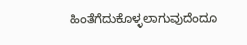ಹಿಂತೆಗೆದುಕೊಳ್ಳಲಾಗುವುದೆಂದೂ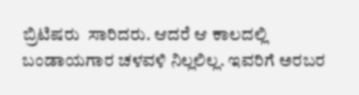ಬ್ರಿಟಿಷರು  ಸಾರಿದರು. ಆದರೆ ಆ ಕಾಲದಲ್ಲಿ ಬಂಡಾಯಗಾರ ಚಳವಳಿ ನಿಲ್ಲಲಿಲ್ಲ. ಇವರಿಗೆ ಅರಬರ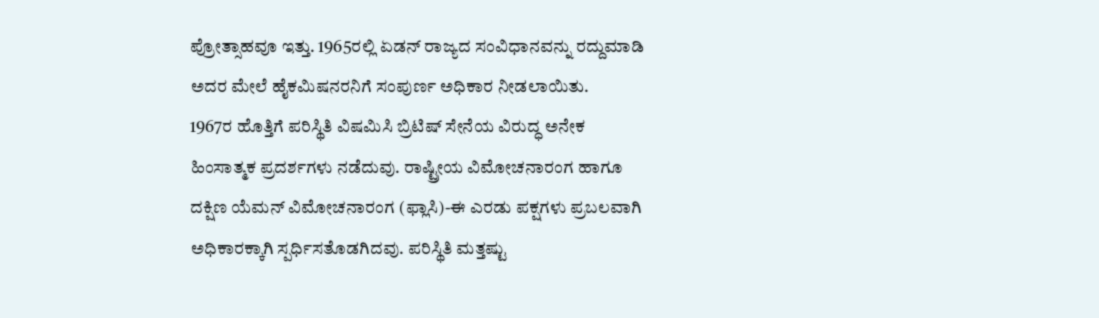ಪ್ರೋತ್ಸಾಹವೂ ಇತ್ತು. 1965ರಲ್ಲಿ ಏಡನ್ ರಾಜ್ಯದ ಸಂವಿಧಾನವನ್ನು ರದ್ದುಮಾಡಿ ಅದರ ಮೇಲೆ ಹೈಕಮಿಷನರನಿಗೆ ಸಂಪುರ್ಣ ಅಧಿಕಾರ ನೀಡಲಾಯಿತು.
1967ರ ಹೊತ್ತಿಗೆ ಪರಿಸ್ಥಿತಿ ವಿಷಮಿಸಿ ಬ್ರಿಟಿಷ್ ಸೇನೆಯ ವಿರುದ್ಧ ಅನೇಕ ಹಿಂಸಾತ್ಮಕ ಪ್ರದರ್ಶಗಳು ನಡೆದುವು. ರಾಷ್ಟ್ರೀಯ ವಿಮೋಚನಾರಂಗ ಹಾಗೂ ದಕ್ಷಿಣ ಯೆಮನ್ ವಿಮೋಚನಾರಂಗ (ಫ್ಲಾಸಿ)-ಈ ಎರಡು ಪಕ್ಷಗಳು ಪ್ರಬಲವಾಗಿ ಅಧಿಕಾರಕ್ಕಾಗಿ ಸ್ಪರ್ಧಿಸತೊಡಗಿದವು. ಪರಿಸ್ಥಿತಿ ಮತ್ತಷ್ಟು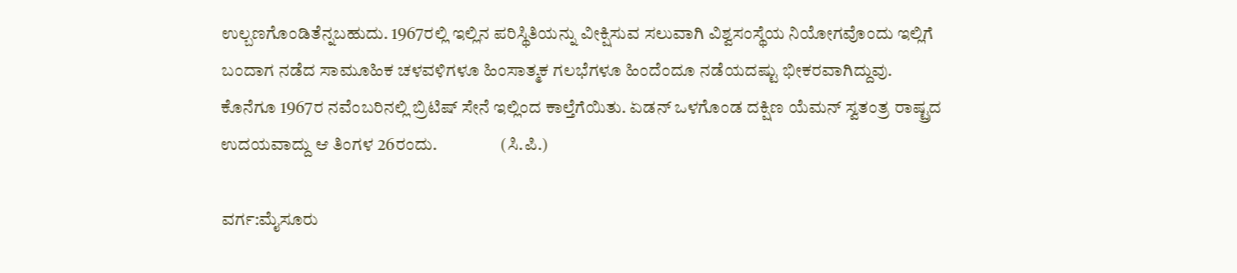ಉಲ್ಬಣಗೊಂಡಿತೆನ್ನಬಹುದು. 1967ರಲ್ಲಿ ಇಲ್ಲಿನ ಪರಿಸ್ಥಿತಿಯನ್ನು ವೀಕ್ಷಿಸುವ ಸಲುವಾಗಿ ವಿಶ್ವಸಂಸ್ಥೆಯ ನಿಯೋಗವೊಂದು ಇಲ್ಲಿಗೆ ಬಂದಾಗ ನಡೆದ ಸಾಮೂಹಿಕ ಚಳವಳಿಗಳೂ ಹಿಂಸಾತ್ಮಕ ಗಲಭೆಗಳೂ ಹಿಂದೆಂದೂ ನಡೆಯದಷ್ಟು ಭೀಕರವಾಗಿದ್ದುವು.
ಕೊನೆಗೂ 1967ರ ನವೆಂಬರಿನಲ್ಲಿ ಬ್ರಿಟಿಷ್ ಸೇನೆ ಇಲ್ಲಿಂದ ಕಾಲ್ತೆಗೆಯಿತು. ಏಡನ್ ಒಳಗೊಂಡ ದಕ್ಷಿಣ ಯೆಮನ್ ಸ್ವತಂತ್ರ ರಾಷ್ಟ್ರದ ಉದಯವಾದ್ದು ಆ ತಿಂಗಳ 26ರಂದು.                  (ಸಿ.ಪಿ.)

ವರ್ಗ:ಮೈಸೂರು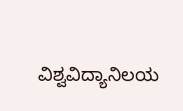ವಿಶ್ವವಿದ್ಯಾನಿಲಯ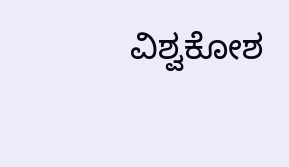ವಿಶ್ವಕೋಶ